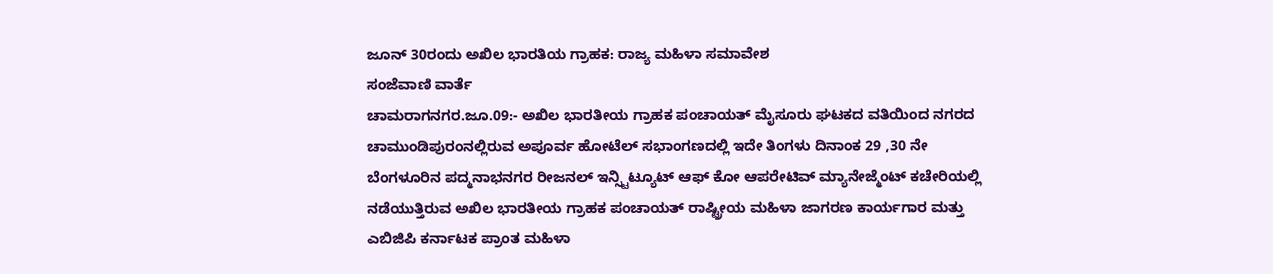ಜೂನ್ 30ರಂದು ಅಖಿಲ ಭಾರತಿಯ ಗ್ರಾಹಕ: ರಾಜ್ಯ ಮಹಿಳಾ ಸಮಾವೇಶ
ಸಂಜೆವಾಣಿ ವಾರ್ತೆ
ಚಾಮರಾಗನಗರ.ಜೂ.09:- ಅಖಿಲ ಭಾರತೀಯ ಗ್ರಾಹಕ ಪಂಚಾಯತ್ ಮೈಸೂರು ಘಟಕದ ವತಿಯಿಂದ ನಗರದ ಚಾಮುಂಡಿಪುರಂನಲ್ಲಿರುವ ಅಪೂರ್ವ ಹೋಟೆಲ್ ಸಭಾಂಗಣದಲ್ಲಿ ಇದೇ ತಿಂಗಳು ದಿನಾಂಕ 29 ,30 ನೇ ಬೆಂಗಳೂರಿನ ಪದ್ಮನಾಭನಗರ ರೀಜನಲ್ ಇನ್ಸ್ಟಿಟ್ಯೂಟ್ ಆಫ್ ಕೋ ಆಪರೇಟಿವ್ ಮ್ಯಾನೇಜ್ಮೆಂಟ್ ಕಚೇರಿಯಲ್ಲಿ ನಡೆಯುತ್ತಿರುವ ಅಖಿಲ ಭಾರತೀಯ ಗ್ರಾಹಕ ಪಂಚಾಯತ್ ರಾಷ್ಟ್ರೀಯ ಮಹಿಳಾ ಜಾಗರಣ ಕಾರ್ಯಗಾರ ಮತ್ತು ಎಬಿಜಿಪಿ ಕರ್ನಾಟಕ ಪ್ರಾಂತ ಮಹಿಳಾ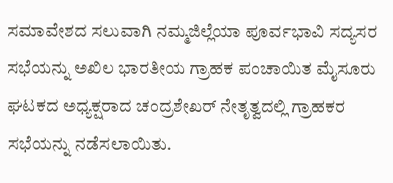ಸಮಾವೇಶದ ಸಲುವಾಗಿ ನಮ್ಮಜಿಲ್ಲೆಯಾ ಪೂರ್ವಭಾವಿ ಸದ್ಯಸರ ಸಭೆಯನ್ನು ಅಖಿಲ ಭಾರತೀಯ ಗ್ರಾಹಕ ಪಂಚಾಯಿತ ಮೈಸೂರು ಘಟಕದ ಅಧ್ಯಕ್ಷರಾದ ಚಂದ್ರಶೇಖರ್ ನೇತೃತ್ವದಲ್ಲಿ ಗ್ರಾಹಕರ ಸಭೆಯನ್ನು ನಡೆಸಲಾಯಿತು.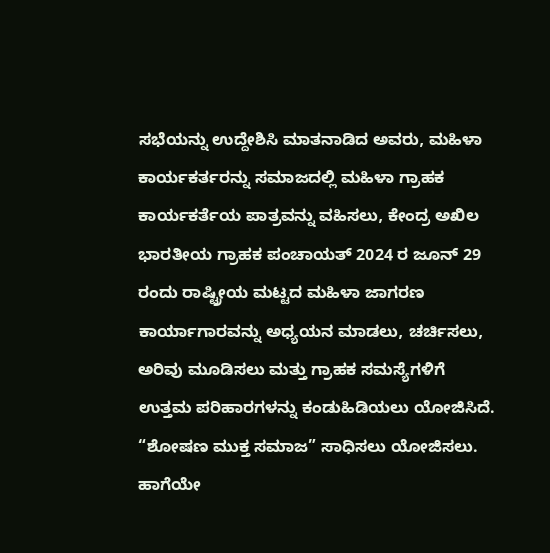ಸಭೆಯನ್ನು ಉದ್ದೇಶಿಸಿ ಮಾತನಾಡಿದ ಅವರು, ಮಹಿಳಾ ಕಾರ್ಯಕರ್ತರನ್ನು ಸಮಾಜದಲ್ಲಿ ಮಹಿಳಾ ಗ್ರಾಹಕ ಕಾರ್ಯಕರ್ತೆಯ ಪಾತ್ರವನ್ನು ವಹಿಸಲು, ಕೇಂದ್ರ ಅಖಿಲ ಭಾರತೀಯ ಗ್ರಾಹಕ ಪಂಚಾಯತ್ 2024 ರ ಜೂನ್ 29 ರಂದು ರಾಷ್ಟ್ರೀಯ ಮಟ್ಟದ ಮಹಿಳಾ ಜಾಗರಣ ಕಾರ್ಯಾಗಾರವನ್ನು ಅಧ್ಯಯನ ಮಾಡಲು, ಚರ್ಚಿಸಲು, ಅರಿವು ಮೂಡಿಸಲು ಮತ್ತು ಗ್ರಾಹಕ ಸಮಸ್ಯೆಗಳಿಗೆ ಉತ್ತಮ ಪರಿಹಾರಗಳನ್ನು ಕಂಡುಹಿಡಿಯಲು ಯೋಜಿಸಿದೆ. “ಶೋಷಣ ಮುಕ್ತ ಸಮಾಜ” ಸಾಧಿಸಲು ಯೋಜಿಸಲು. ಹಾಗೆಯೇ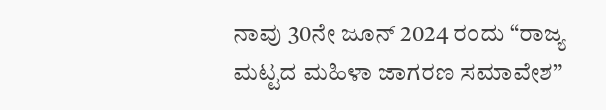ನಾವು 30ನೇ ಜೂನ್ 2024 ರಂದು “ರಾಜ್ಯ ಮಟ್ಟದ ಮಹಿಳಾ ಜಾಗರಣ ಸಮಾವೇಶ”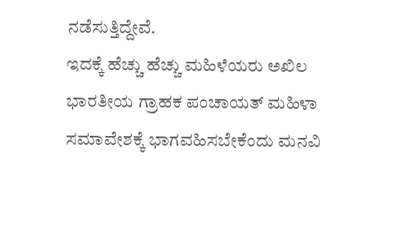ನಡೆಸುತ್ತಿದ್ದೇವೆ.
ಇದಕ್ಕೆ ಹೆಚ್ಚು ಹೆಚ್ಚು ಮಹಿಳೆಯರು ಅಖಿಲ ಭಾರತೀಯ ಗ್ರಾಹಕ ಪಂಚಾಯತ್ ಮಹಿಳಾ ಸಮಾವೇಶಕ್ಕೆ ಭಾಗವಹಿಸಬೇಕೆಂದು ಮನವಿ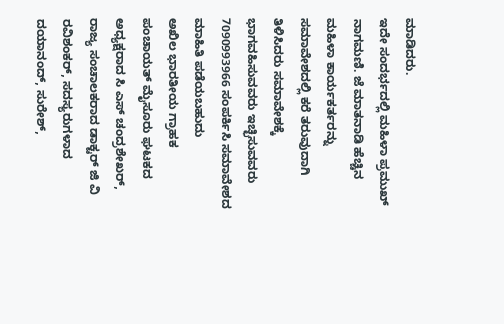ಮಾಡಿದರು.
ಇದೇ ಸಂದರ್ಭದಲ್ಲಿ ಮಹಿಳಾ ಪ್ರಮುಖ್ ನಾಗಮಣಿ. ಜೆ ಮಾತನಾಡಿ ಹೆಚ್ಚಿನ ಮಹಿಳಾ ಕಾರ್ಯಕರ್ತರನ್ನು ಸಮಾವೇಶದಲ್ಲಿ ಕರೆ ತರುವುದಾಗಿ ತಿಳಿಸಿದರು ಸಮಾವೇಶಕ್ಕೆ ಭಾಗವಹಿಸುವವರು ಇಚ್ಛಿಸುವವರು 7090993966 ಸಂಪರ್ಕಿಸಿ ಸಮಾವೇಶದ ಮಾಹಿತಿ ಪಡೆಯಬಹುದು
ಅಖಿಲ ಭಾರತೀಯ ಗ್ರಾಹಕ ಪಂಚಾಯತ್ ಮೈಸೂರು ಘಟಕದ ಅಧ್ಯಕ್ಷರಾದ ಸಿ ಎಸ್ ಚಂದ್ರಶೇಖರ್, ರಾಜ್ಯ ಸಂಚಾಲಕರಾದ ಡಾಕ್ಟರ್ ಜಿ ವಿ ರವಿಶಂಕರ್, ಸದಸ್ಯರುಗಳಾದ ದಯಾನಂದ್, ಸುರೇಶ್,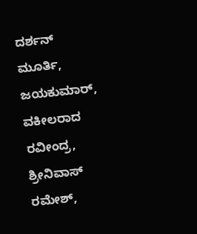ದರ್ಶನ್ ಮೂರ್ತಿ, ಜಯಕುಮಾರ್, ವಕೀಲರಾದ ರವೀಂದ್ರ, ಶ್ರೀನಿವಾಸ್ ರಮೇಶ್,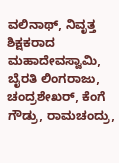ವಲಿನಾಥ್, ನಿವೃತ್ತ ಶಿಕ್ಷಕರಾದ ಮಹಾದೇವಸ್ವಾಮಿ, ಬೈರತಿ ಲಿಂಗರಾಜು, ಚಂದ್ರಶೇಖರ್, ಕೆಂಗೆ ಗೌಡ್ರು, ರಾಮಚಂದ್ರು,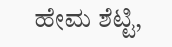ಹೇಮ ಶೆಟ್ಟಿ,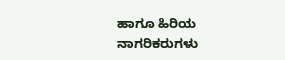ಹಾಗೂ ಹಿರಿಯ ನಾಗರಿಕರುಗಳು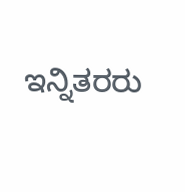ಇನ್ನಿತರರು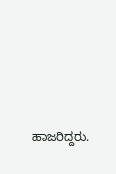ಹಾಜರಿದ್ದರು.